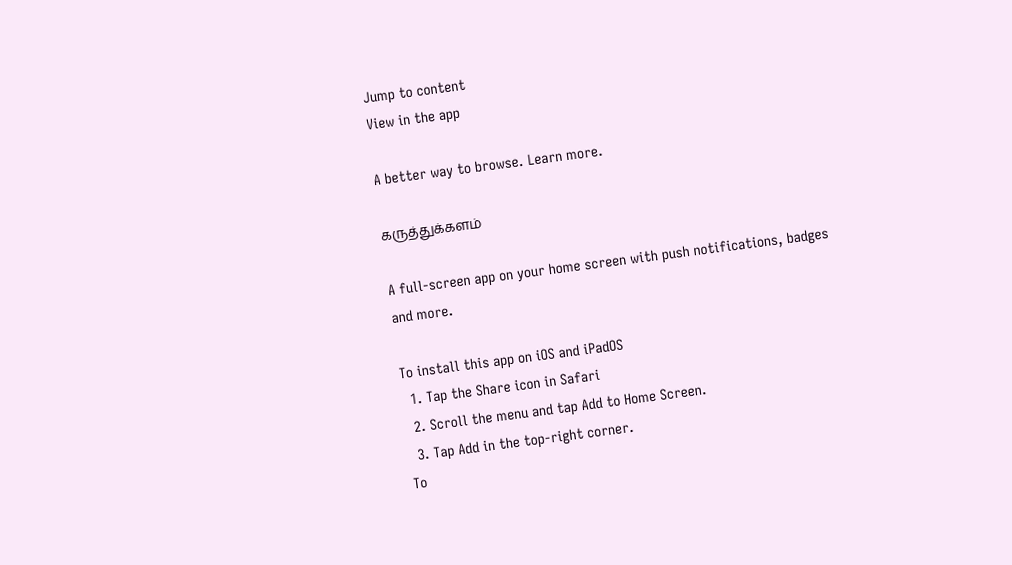Jump to content
View in the app

A better way to browse. Learn more.

கருத்துக்களம்

A full-screen app on your home screen with push notifications, badges and more.

To install this app on iOS and iPadOS
  1. Tap the Share icon in Safari
  2. Scroll the menu and tap Add to Home Screen.
  3. Tap Add in the top-right corner.
To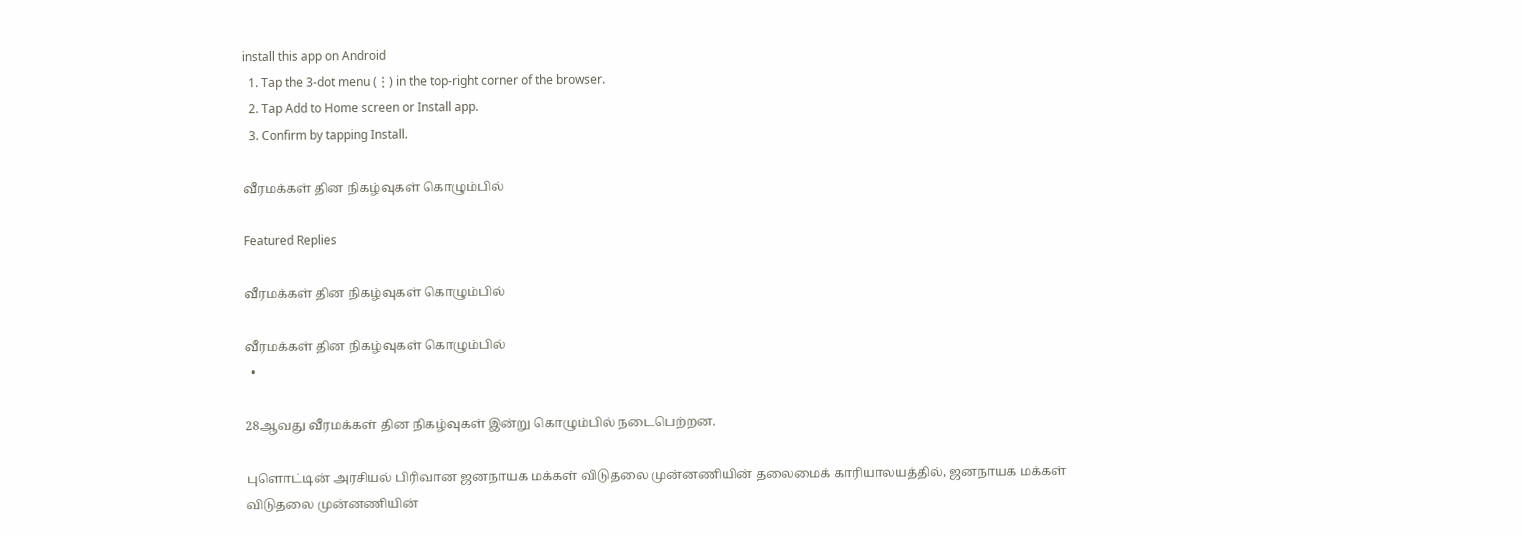install this app on Android
  1. Tap the 3-dot menu (⋮) in the top-right corner of the browser.
  2. Tap Add to Home screen or Install app.
  3. Confirm by tapping Install.

வீரமக்கள் தின நிகழ்வுகள் கொழும்பில்

Featured Replies

வீரமக்கள் தின நிகழ்வுகள் கொழும்பில்

வீரமக்கள் தின நிகழ்வுகள் கொழும்பில்
  •

28ஆவது வீரமக்கள் தின நிகழ்வுகள் இன்று கொழும்பில் நடைபெற்றன.

புளொட்டின் அரசியல் பிரிவான ஜனநாயக மக்கள் விடுதலை முன்னணியின் தலைமைக் காரியாலயத்தில், ஜனநாயக மக்கள் விடுதலை முன்னணியின்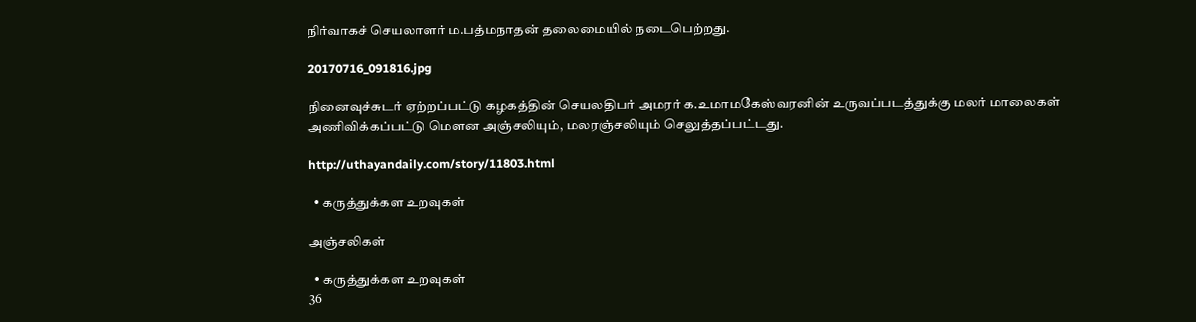நிர்வாகச் செயலாளர் ம.பத்மநாதன் தலைமையில் நடைபெற்றது.

20170716_091816.jpg

நினைவுச்சுடர் ஏற்றப்பட்டு கழகத்தின் செயலதிபர் அமரர் க.உமாமகேஸ்வரனின் உருவப்படத்துக்கு மலர் மாலைகள் அணிவிக்கப்பட்டு மௌன அஞ்சலியும், மலரஞ்சலியும் செலுத்தப்பட்டது.

http://uthayandaily.com/story/11803.html

  • கருத்துக்கள உறவுகள்

அஞ்சலிகள்

  • கருத்துக்கள உறவுகள்
36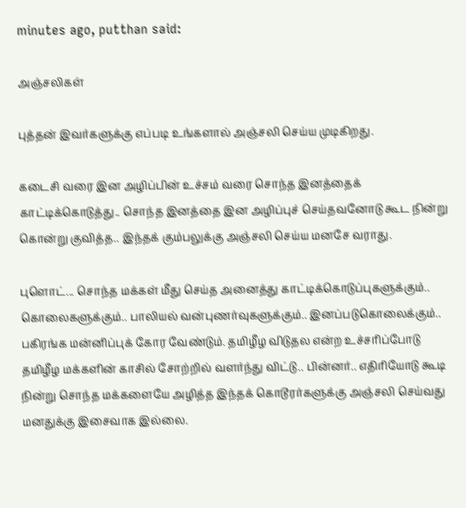minutes ago, putthan said:

அஞ்சலிகள்

புத்தன் இவர்களுக்கு எப்படி உங்களால் அஞ்சலி செய்ய முடிகிறது.

கடைசி வரை இன அழிப்பின் உச்சம் வரை சொந்த இனத்தைக் காட்டிக்கொடுத்து.. சொந்த இனத்தை இன அழிப்புச் செய்தவனோடு கூட நின்று கொன்று குவித்த.. இந்தக் கும்பலுக்கு அஞ்சலி செய்ய மனசே வராது.

புளொட்... சொந்த மக்கள் மீது செய்த அனைத்து காட்டிக்கொடுப்புகளுக்கும்.. கொலைகளுக்கும்.. பாலியல் வன்புணர்வுகளுக்கும்.. இனப்படுகொலைக்கும்.. பகிரங்க மன்னிப்புக் கோர வேண்டும். தமிழீழ விடுதல என்ற உச்சரிப்போடு தமிழீழ மக்களின் காசில் சோற்றில் வளர்ந்து விட்டு.. பின்னர்.. எதிரியோடு கூடி நின்று சொந்த மக்களையே அழித்த இந்தக் கொடூரர்களுக்கு அஞ்சலி செய்வது மனதுக்கு இசைவாக இல்லை.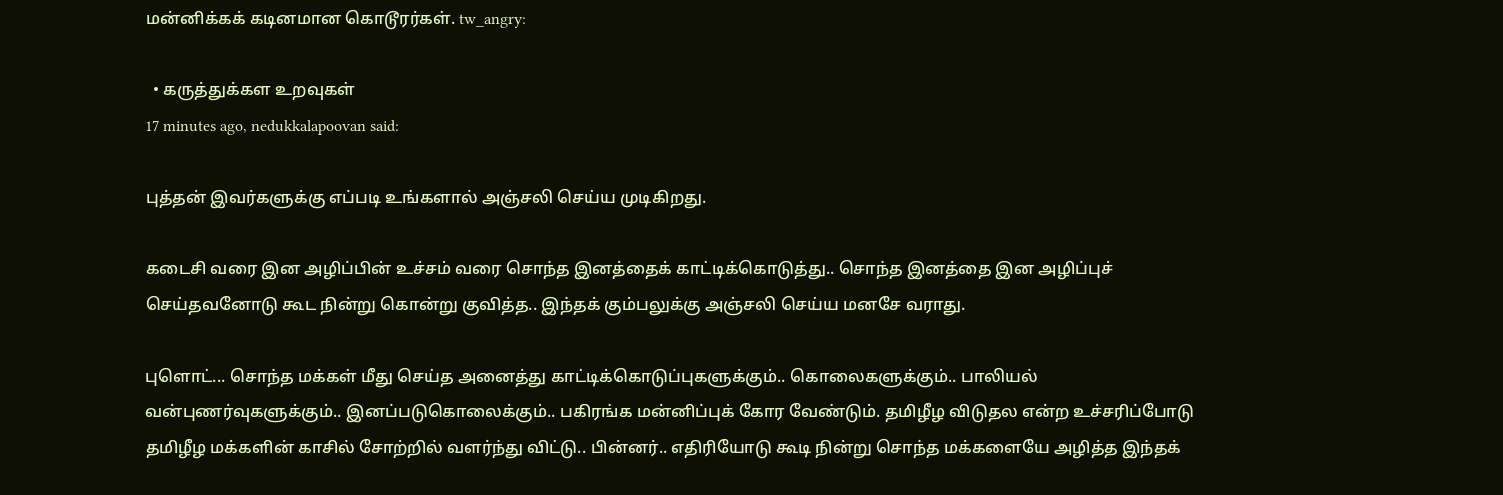மன்னிக்கக் கடினமான கொடூரர்கள். tw_angry:

  • கருத்துக்கள உறவுகள்
17 minutes ago, nedukkalapoovan said:

புத்தன் இவர்களுக்கு எப்படி உங்களால் அஞ்சலி செய்ய முடிகிறது.

கடைசி வரை இன அழிப்பின் உச்சம் வரை சொந்த இனத்தைக் காட்டிக்கொடுத்து.. சொந்த இனத்தை இன அழிப்புச் செய்தவனோடு கூட நின்று கொன்று குவித்த.. இந்தக் கும்பலுக்கு அஞ்சலி செய்ய மனசே வராது.

புளொட்... சொந்த மக்கள் மீது செய்த அனைத்து காட்டிக்கொடுப்புகளுக்கும்.. கொலைகளுக்கும்.. பாலியல் வன்புணர்வுகளுக்கும்.. இனப்படுகொலைக்கும்.. பகிரங்க மன்னிப்புக் கோர வேண்டும். தமிழீழ விடுதல என்ற உச்சரிப்போடு தமிழீழ மக்களின் காசில் சோற்றில் வளர்ந்து விட்டு.. பின்னர்.. எதிரியோடு கூடி நின்று சொந்த மக்களையே அழித்த இந்தக்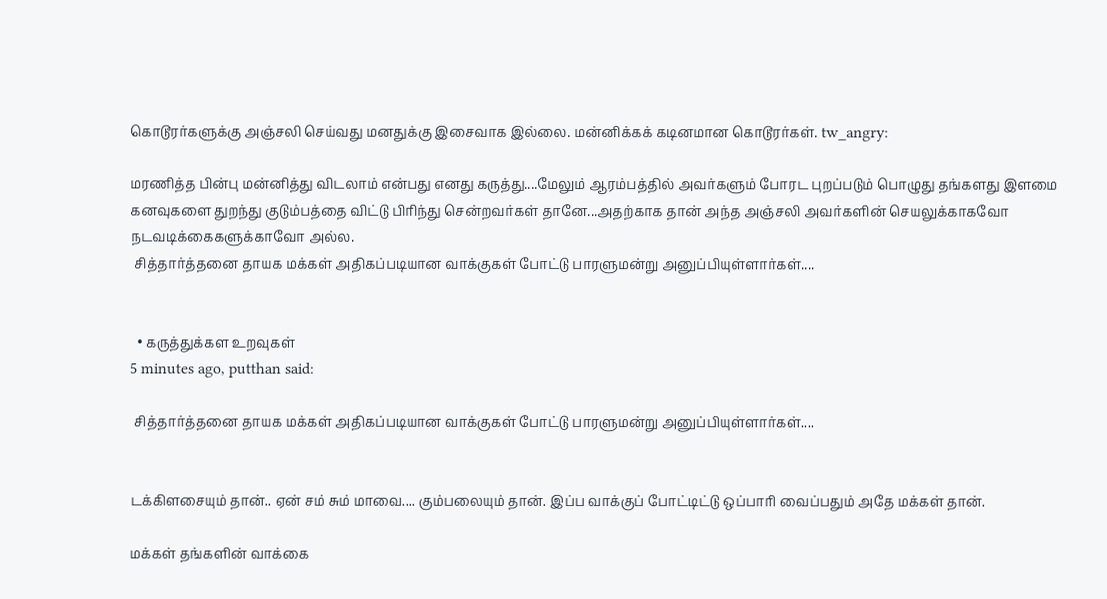கொடூரர்களுக்கு அஞ்சலி செய்வது மனதுக்கு இசைவாக இல்லை. மன்னிக்கக் கடினமான கொடூரர்கள். tw_angry:

மரணித்த பின்பு மன்னித்து விடலாம் என்பது எனது கருத்து....மேலும் ஆரம்பத்தில் அவர்களும் போரட புறப்படும் பொழுது தங்களது இளமை கனவுகளை துறந்து குடும்பத்தை விட்டு பிரிந்து சென்றவர்கள் தானே...அதற்காக தான் அந்த அஞ்சலி அவர்களின் செயலுக்காகவோ நடவடிக்கைகளுக்காவோ அல்ல.
 சித்தார்த்தனை தாயக மக்கள் அதிகப்படியான வாக்குகள் போட்டு பாரளுமன்று அனுப்பியுள்ளார்கள்....


  • கருத்துக்கள உறவுகள்
5 minutes ago, putthan said:

 சித்தார்த்தனை தாயக மக்கள் அதிகப்படியான வாக்குகள் போட்டு பாரளுமன்று அனுப்பியுள்ளார்கள்....


டக்கிளசையும் தான்.. ஏன் சம் சும் மாவை.... கும்பலையும் தான். இப்ப வாக்குப் போட்டிட்டு ஒப்பாரி வைப்பதும் அதே மக்கள் தான்.

மக்கள் தங்களின் வாக்கை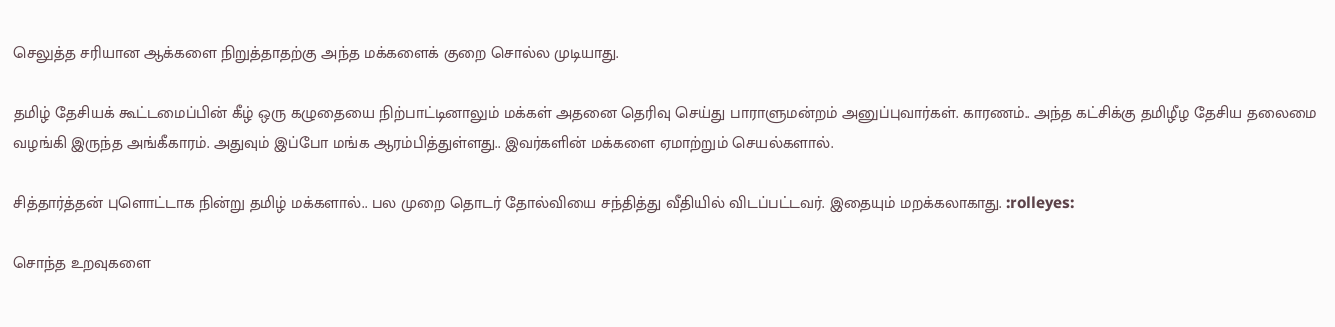செலுத்த சரியான ஆக்களை நிறுத்தாதற்கு அந்த மக்களைக் குறை சொல்ல முடியாது.

தமிழ் தேசியக் கூட்டமைப்பின் கீழ் ஒரு கழுதையை நிற்பாட்டினாலும் மக்கள் அதனை தெரிவு செய்து பாராளுமன்றம் அனுப்புவார்கள். காரணம்.. அந்த கட்சிக்கு தமிழீழ தேசிய தலைமை வழங்கி இருந்த அங்கீகாரம். அதுவும் இப்போ மங்க ஆரம்பித்துள்ளது.. இவர்களின் மக்களை ஏமாற்றும் செயல்களால்.

சித்தார்த்தன் புளொட்டாக நின்று தமிழ் மக்களால்.. பல முறை தொடர் தோல்வியை சந்தித்து வீதியில் விடப்பட்டவர். இதையும் மறக்கலாகாது. :rolleyes:

சொந்த உறவுகளை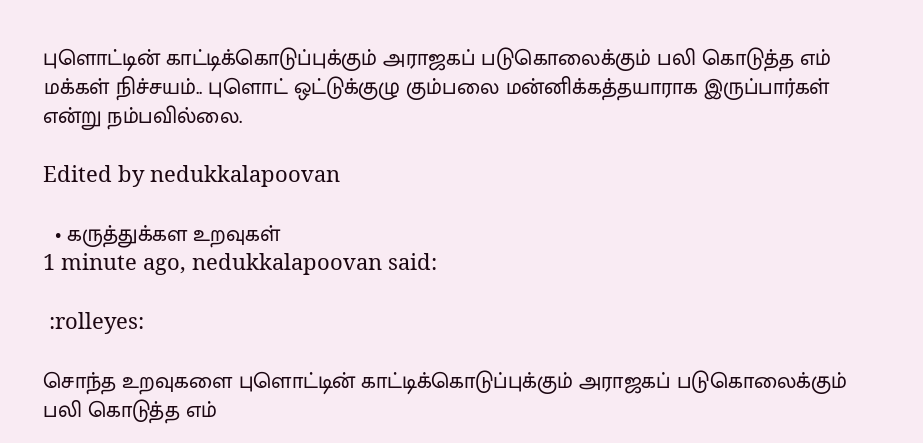புளொட்டின் காட்டிக்கொடுப்புக்கும் அராஜகப் படுகொலைக்கும் பலி கொடுத்த எம் மக்கள் நிச்சயம்.. புளொட் ஒட்டுக்குழு கும்பலை மன்னிக்கத்தயாராக இருப்பார்கள் என்று நம்பவில்லை.

Edited by nedukkalapoovan

  • கருத்துக்கள உறவுகள்
1 minute ago, nedukkalapoovan said:

 :rolleyes:

சொந்த உறவுகளை புளொட்டின் காட்டிக்கொடுப்புக்கும் அராஜகப் படுகொலைக்கும் பலி கொடுத்த எம்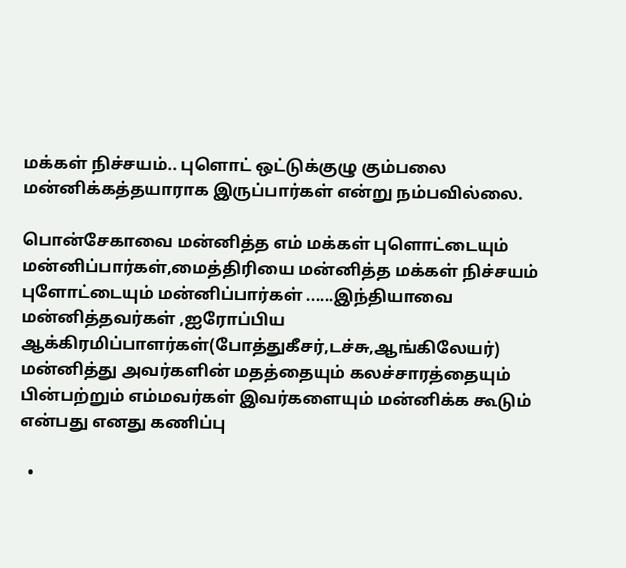மக்கள் நிச்சயம்.. புளொட் ஒட்டுக்குழு கும்பலை மன்னிக்கத்தயாராக இருப்பார்கள் என்று நம்பவில்லை.

பொன்சேகாவை மன்னித்த எம் மக்கள் புளொட்டையும் மன்னிப்பார்கள்,மைத்திரியை மன்னித்த மக்கள் நிச்சயம் புளோட்டையும் மன்னிப்பார்கள் ......இந்தியாவை மன்னித்தவர்கள் ,ஐரோப்பிய ஆக்கிரமிப்பாளர்கள்(போத்துகீசர்,டச்சு,ஆங்கிலேயர்) மன்னித்து அவர்களின் மதத்தையும் கலச்சாரத்தையும் பின்பற்றும் எம்மவர்கள் இவர்களையும் மன்னிக்க கூடும் என்பது எனது கணிப்பு

  •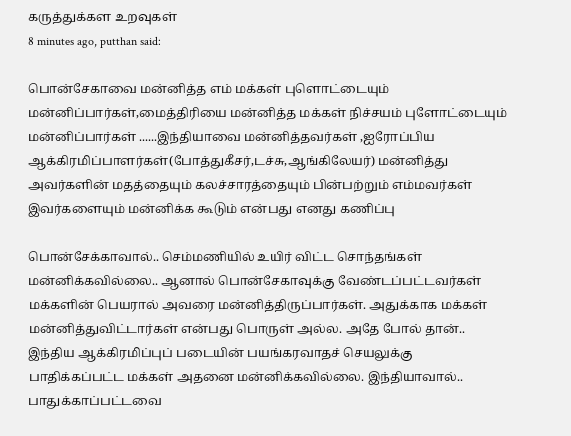கருத்துக்கள உறவுகள்
8 minutes ago, putthan said:

பொன்சேகாவை மன்னித்த எம் மக்கள் புளொட்டையும் மன்னிப்பார்கள்,மைத்திரியை மன்னித்த மக்கள் நிச்சயம் புளோட்டையும் மன்னிப்பார்கள் ......இந்தியாவை மன்னித்தவர்கள் ,ஐரோப்பிய ஆக்கிரமிப்பாளர்கள்(போத்துகீசர்,டச்சு,ஆங்கிலேயர்) மன்னித்து அவர்களின் மதத்தையும் கலச்சாரத்தையும் பின்பற்றும் எம்மவர்கள் இவர்களையும் மன்னிக்க கூடும் என்பது எனது கணிப்பு

பொன்சேக்காவால்.. செம்மணியில் உயிர் விட்ட சொந்தங்கள் மன்னிக்கவில்லை.. ஆனால் பொன்சேகாவுக்கு வேண்டப்பட்டவர்கள் மக்களின் பெயரால் அவரை மன்னித்திருப்பார்கள். அதுக்காக மக்கள் மன்னித்துவிட்டார்கள் என்பது பொருள் அல்ல. அதே போல் தான்.. இந்திய ஆக்கிரமிப்புப் படையின் பயங்கரவாதச் செயலுக்கு பாதிக்கப்பட்ட மக்கள் அதனை மன்னிக்கவில்லை. இந்தியாவால்.. பாதுக்காப்பட்டவை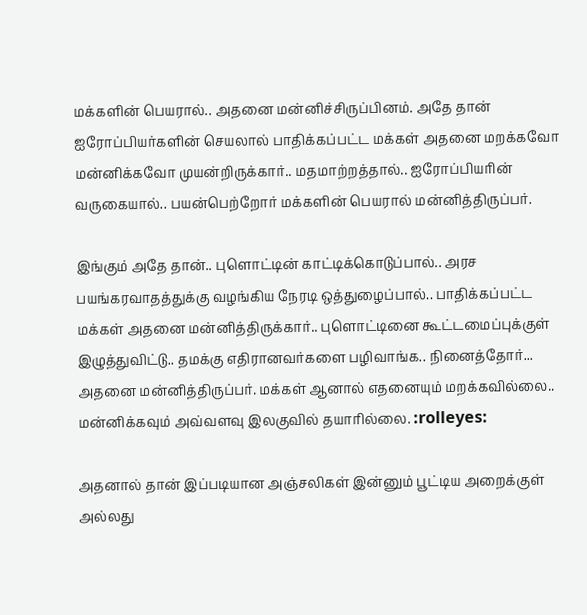மக்களின் பெயரால்.. அதனை மன்னிச்சிருப்பினம். அதே தான் ஐரோப்பியர்களின் செயலால் பாதிக்கப்பட்ட மக்கள் அதனை மறக்கவோ மன்னிக்கவோ முயன்றிருக்கார்.. மதமாற்றத்தால்.. ஐரோப்பியரின் வருகையால்.. பயன்பெற்றோர் மக்களின் பெயரால் மன்னித்திருப்பர்.

இங்கும் அதே தான்.. புளொட்டின் காட்டிக்கொடுப்பால்.. அரச பயங்கரவாதத்துக்கு வழங்கிய நேரடி ஒத்துழைப்பால்.. பாதிக்கப்பட்ட மக்கள் அதனை மன்னித்திருக்கார்.. புளொட்டினை கூட்டமைப்புக்குள் இழுத்துவிட்டு.. தமக்கு எதிரானவர்களை பழிவாங்க.. நினைத்தோர்... அதனை மன்னித்திருப்பர். மக்கள் ஆனால் எதனையும் மறக்கவில்லை.. மன்னிக்கவும் அவ்வளவு இலகுவில் தயாரில்லை. :rolleyes:

அதனால் தான் இப்படியான அஞ்சலிகள் இன்னும் பூட்டிய அறைக்குள் அல்லது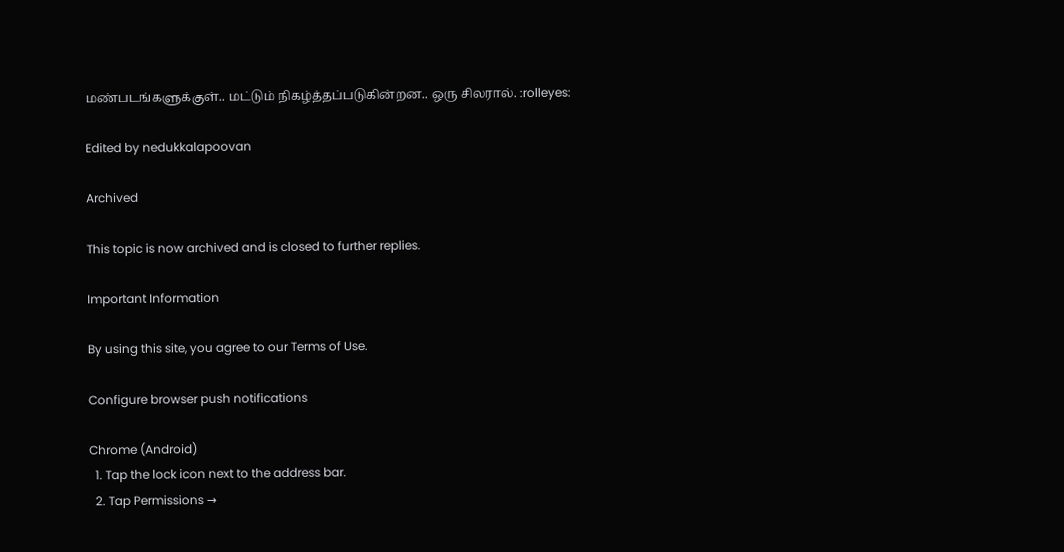மண்படங்களுக்குள்.. மட்டும் நிகழ்த்தப்படுகின்றன.. ஒரு சிலரால். :rolleyes:

Edited by nedukkalapoovan

Archived

This topic is now archived and is closed to further replies.

Important Information

By using this site, you agree to our Terms of Use.

Configure browser push notifications

Chrome (Android)
  1. Tap the lock icon next to the address bar.
  2. Tap Permissions →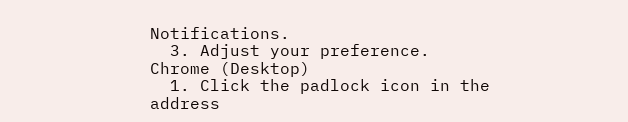Notifications.
  3. Adjust your preference.
Chrome (Desktop)
  1. Click the padlock icon in the address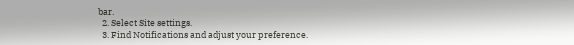bar.
  2. Select Site settings.
  3. Find Notifications and adjust your preference.